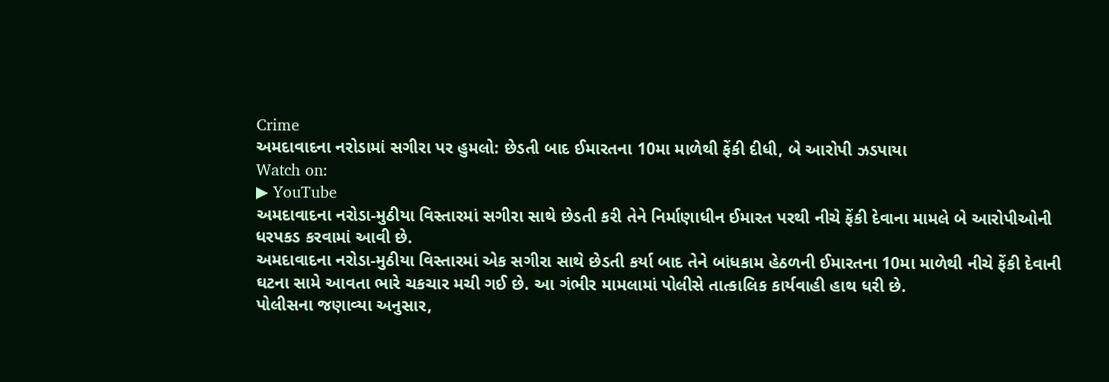Crime
અમદાવાદના નરોડામાં સગીરા પર હુમલો: છેડતી બાદ ઈમારતના 10મા માળેથી ફેંકી દીધી, બે આરોપી ઝડપાયા
Watch on:
▶ YouTube
અમદાવાદના નરોડા-મુઠીયા વિસ્તારમાં સગીરા સાથે છેડતી કરી તેને નિર્માણાધીન ઈમારત પરથી નીચે ફેંકી દેવાના મામલે બે આરોપીઓની ધરપકડ કરવામાં આવી છે.
અમદાવાદના નરોડા-મુઠીયા વિસ્તારમાં એક સગીરા સાથે છેડતી કર્યા બાદ તેને બાંધકામ હેઠળની ઈમારતના 10મા માળેથી નીચે ફેંકી દેવાની ઘટના સામે આવતા ભારે ચકચાર મચી ગઈ છે. આ ગંભીર મામલામાં પોલીસે તાત્કાલિક કાર્યવાહી હાથ ધરી છે.
પોલીસના જણાવ્યા અનુસાર,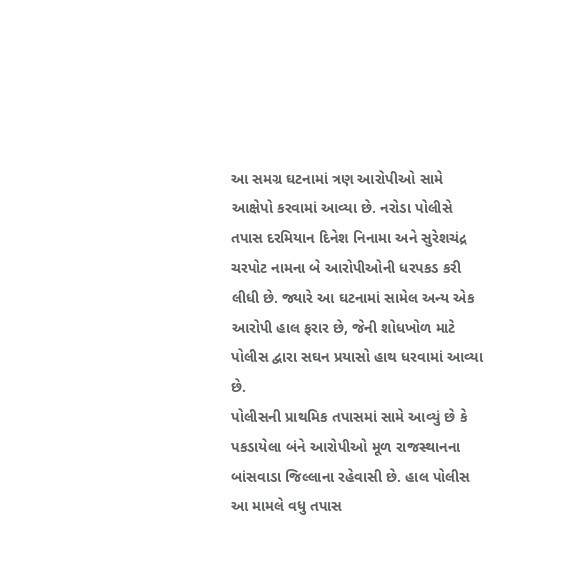આ સમગ્ર ઘટનામાં ત્રણ આરોપીઓ સામે આક્ષેપો કરવામાં આવ્યા છે. નરોડા પોલીસે તપાસ દરમિયાન દિનેશ નિનામા અને સુરેશચંદ્ર ચરપોટ નામના બે આરોપીઓની ધરપકડ કરી લીધી છે. જ્યારે આ ઘટનામાં સામેલ અન્ય એક આરોપી હાલ ફરાર છે, જેની શોધખોળ માટે પોલીસ દ્વારા સઘન પ્રયાસો હાથ ધરવામાં આવ્યા છે.
પોલીસની પ્રાથમિક તપાસમાં સામે આવ્યું છે કે પકડાયેલા બંને આરોપીઓ મૂળ રાજસ્થાનના બાંસવાડા જિલ્લાના રહેવાસી છે. હાલ પોલીસ આ મામલે વધુ તપાસ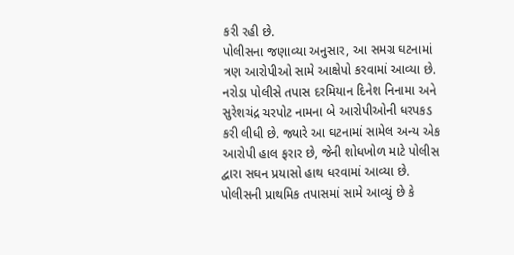કરી રહી છે.
પોલીસના જણાવ્યા અનુસાર, આ સમગ્ર ઘટનામાં ત્રણ આરોપીઓ સામે આક્ષેપો કરવામાં આવ્યા છે. નરોડા પોલીસે તપાસ દરમિયાન દિનેશ નિનામા અને સુરેશચંદ્ર ચરપોટ નામના બે આરોપીઓની ધરપકડ કરી લીધી છે. જ્યારે આ ઘટનામાં સામેલ અન્ય એક આરોપી હાલ ફરાર છે, જેની શોધખોળ માટે પોલીસ દ્વારા સઘન પ્રયાસો હાથ ધરવામાં આવ્યા છે.
પોલીસની પ્રાથમિક તપાસમાં સામે આવ્યું છે કે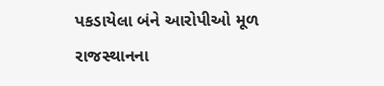પકડાયેલા બંને આરોપીઓ મૂળ રાજસ્થાનના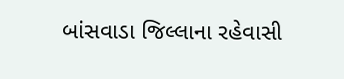બાંસવાડા જિલ્લાના રહેવાસી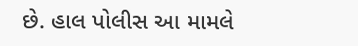છે. હાલ પોલીસ આ મામલે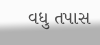વધુ તપાસ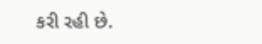કરી રહી છે.